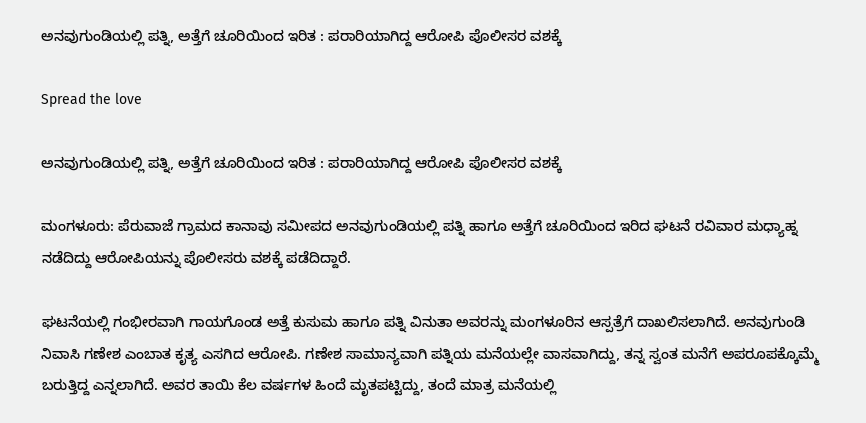ಅನವುಗುಂಡಿಯಲ್ಲಿ ಪತ್ನಿ, ಅತ್ತೆಗೆ ಚೂರಿಯಿಂದ ಇರಿತ : ಪರಾರಿಯಾಗಿದ್ದ ಆರೋಪಿ ಪೊಲೀಸರ ವಶಕ್ಕೆ

Spread the love

ಅನವುಗುಂಡಿಯಲ್ಲಿ ಪತ್ನಿ, ಅತ್ತೆಗೆ ಚೂರಿಯಿಂದ ಇರಿತ : ಪರಾರಿಯಾಗಿದ್ದ ಆರೋಪಿ ಪೊಲೀಸರ ವಶಕ್ಕೆ

ಮಂಗಳೂರು: ಪೆರುವಾಜೆ ಗ್ರಾಮದ ಕಾನಾವು ಸಮೀಪದ ಅನವುಗುಂಡಿಯಲ್ಲಿ ಪತ್ನಿ ಹಾಗೂ ಅತ್ತೆಗೆ ಚೂರಿಯಿಂದ ಇರಿದ ಘಟನೆ ರವಿವಾರ ಮಧ್ಯಾಹ್ನ ನಡೆದಿದ್ದು ಆರೋಪಿಯನ್ನು ಪೊಲೀಸರು ವಶಕ್ಕೆ ಪಡೆದಿದ್ದಾರೆ.

ಘಟನೆಯಲ್ಲಿ ಗಂಭೀರವಾಗಿ ಗಾಯಗೊಂಡ ಅತ್ತೆ ಕುಸುಮ ಹಾಗೂ ಪತ್ನಿ ವಿನುತಾ ಅವರನ್ನು ಮಂಗಳೂರಿನ ಆಸ್ಪತ್ರೆಗೆ ದಾಖಲಿಸಲಾಗಿದೆ. ಅನವುಗುಂಡಿ ನಿವಾಸಿ ಗಣೇಶ ಎಂಬಾತ ಕೃತ್ಯ ಎಸಗಿದ ಆರೋಪಿ. ಗಣೇಶ ಸಾಮಾನ್ಯವಾಗಿ ಪತ್ನಿಯ ಮನೆಯಲ್ಲೇ ವಾಸವಾಗಿದ್ದು, ತನ್ನ ಸ್ವಂತ ಮನೆಗೆ ಅಪರೂಪಕ್ಕೊಮ್ಮೆ ಬರುತ್ತಿದ್ದ ಎನ್ನಲಾಗಿದೆ. ಅವರ ತಾಯಿ ಕೆಲ ವರ್ಷಗಳ ಹಿಂದೆ ಮೃತಪಟ್ಟಿದ್ದು, ತಂದೆ ಮಾತ್ರ ಮನೆಯಲ್ಲಿ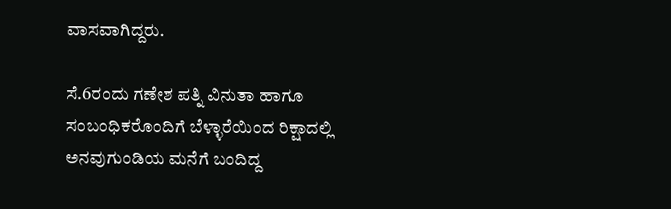ವಾಸವಾಗಿದ್ದರು.

ಸೆ.6ರಂದು ಗಣೇಶ ಪತ್ನಿ ವಿನುತಾ ಹಾಗೂ ಸಂಬಂಧಿಕರೊಂದಿಗೆ ಬೆಳ್ಳಾರೆಯಿಂದ ರಿಕ್ಷಾದಲ್ಲಿ ಅನವುಗುಂಡಿಯ ಮನೆಗೆ ಬಂದಿದ್ದ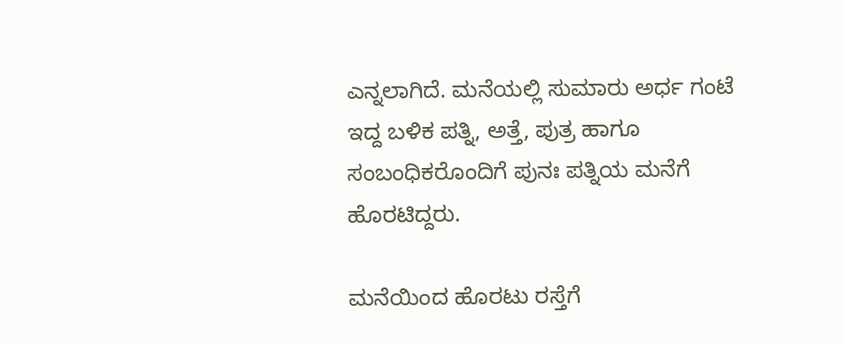ಎನ್ನಲಾಗಿದೆ. ಮನೆಯಲ್ಲಿ ಸುಮಾರು ಅರ್ಧ ಗಂಟೆ ಇದ್ದ ಬಳಿಕ ಪತ್ನಿ, ಅತ್ತೆ, ಪುತ್ರ ಹಾಗೂ ಸಂಬಂಧಿಕರೊಂದಿಗೆ ಪುನಃ ಪತ್ನಿಯ ಮನೆಗೆ ಹೊರಟಿದ್ದರು.

ಮನೆಯಿಂದ ಹೊರಟು ರಸ್ತೆಗೆ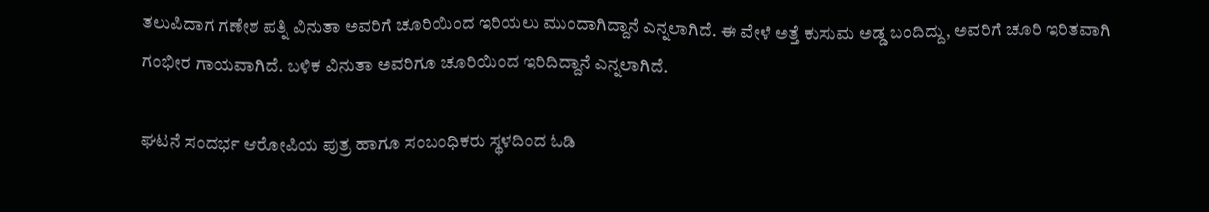ತಲುಪಿದಾಗ ಗಣೇಶ ಪತ್ನಿ ವಿನುತಾ ಅವರಿಗೆ ಚೂರಿಯಿಂದ ಇರಿಯಲು ಮುಂದಾಗಿದ್ದಾನೆ ಎನ್ನಲಾಗಿದೆ. ಈ ವೇಳೆ ಅತ್ತೆ ಕುಸುಮ ಅಡ್ಡ ಬಂದಿದ್ದು, ಅವರಿಗೆ ಚೂರಿ ಇರಿತವಾಗಿ ಗಂಭೀರ ಗಾಯವಾಗಿದೆ. ಬಳಿಕ ವಿನುತಾ ಅವರಿಗೂ ಚೂರಿಯಿಂದ ಇರಿದಿದ್ದಾನೆ ಎನ್ನಲಾಗಿದೆ.

ಘಟನೆ ಸಂದರ್ಭ ಆರೋಪಿಯ ಪುತ್ರ ಹಾಗೂ ಸಂಬಂಧಿಕರು ಸ್ಥಳದಿಂದ ಓಡಿ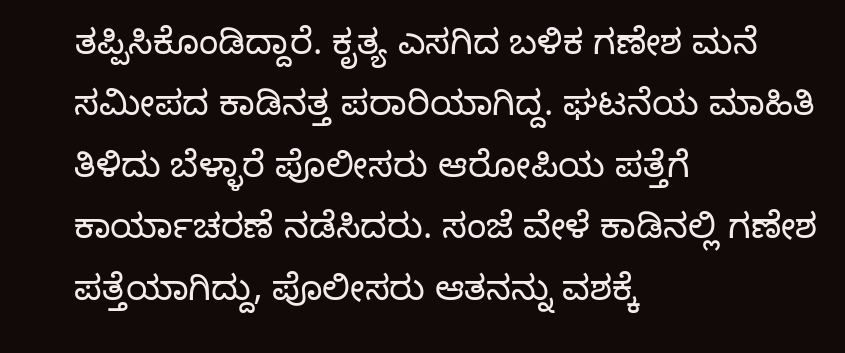ತಪ್ಪಿಸಿಕೊಂಡಿದ್ದಾರೆ. ಕೃತ್ಯ ಎಸಗಿದ ಬಳಿಕ ಗಣೇಶ ಮನೆ ಸಮೀಪದ ಕಾಡಿನತ್ತ ಪರಾರಿಯಾಗಿದ್ದ. ಘಟನೆಯ ಮಾಹಿತಿ ತಿಳಿದು ಬೆಳ್ಳಾರೆ ಪೊಲೀಸರು ಆರೋಪಿಯ ಪತ್ತೆಗೆ ಕಾರ್ಯಾಚರಣೆ ನಡೆಸಿದರು. ಸಂಜೆ ವೇಳೆ ಕಾಡಿನಲ್ಲಿ ಗಣೇಶ ಪತ್ತೆಯಾಗಿದ್ದು, ಪೊಲೀಸರು ಆತನನ್ನು ವಶಕ್ಕೆ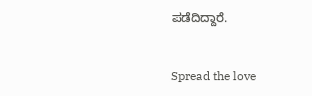ಪಡೆದಿದ್ದಾರೆ.


Spread the love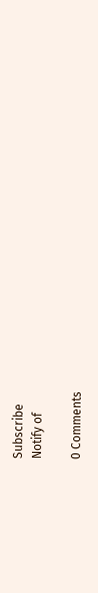Subscribe
Notify of

0 Comments